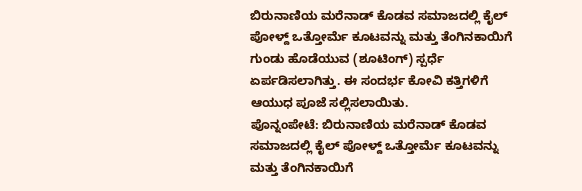ಬಿರುನಾಣಿಯ ಮರೆನಾಡ್ ಕೊಡವ ಸಮಾಜದಲ್ಲಿ ಕೈಲ್ ಪೋಳ್ದ್ ಒತ್ತೋರ್ಮೆ ಕೂಟವನ್ನು ಮತ್ತು ತೆಂಗಿನಕಾಯಿಗೆ ಗುಂಡು ಹೊಡೆಯುವ (ಶೂಟಿಂಗ್) ಸ್ಪರ್ಧೆ ಏರ್ಪಡಿಸಲಾಗಿತ್ತು. ಈ ಸಂದರ್ಭ ಕೋವಿ ಕತ್ತಿಗಳಿಗೆ ಆಯುಧ ಪೂಜೆ ಸಲ್ಲಿಸಲಾಯಿತು.
ಪೊನ್ನಂಪೇಟೆ: ಬಿರುನಾಣಿಯ ಮರೆನಾಡ್ ಕೊಡವ ಸಮಾಜದಲ್ಲಿ ಕೈಲ್ ಪೋಳ್ದ್ ಒತ್ತೋರ್ಮೆ ಕೂಟವನ್ನು ಮತ್ತು ತೆಂಗಿನಕಾಯಿಗೆ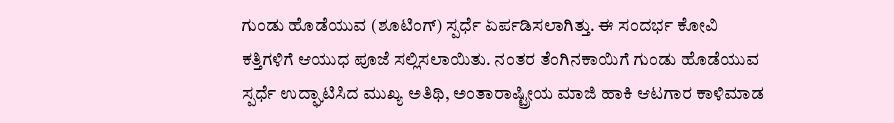ಗುಂಡು ಹೊಡೆಯುವ (ಶೂಟಿಂಗ್) ಸ್ಪರ್ಧೆ ಏರ್ಪಡಿಸಲಾಗಿತ್ತು. ಈ ಸಂದರ್ಭ ಕೋವಿ ಕತ್ತಿಗಳಿಗೆ ಆಯುಧ ಪೂಜೆ ಸಲ್ಲಿಸಲಾಯಿತು. ನಂತರ ತೆಂಗಿನಕಾಯಿಗೆ ಗುಂಡು ಹೊಡೆಯುವ ಸ್ಪರ್ಧೆ ಉದ್ಘಾಟಿಸಿದ ಮುಖ್ಯ ಅತಿಥಿ, ಅಂತಾರಾಷ್ಟ್ರೀಯ ಮಾಜಿ ಹಾಕಿ ಆಟಗಾರ ಕಾಳಿಮಾಡ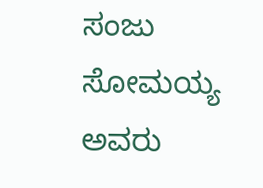ಸಂಜು ಸೋಮಯ್ಯ ಅವರು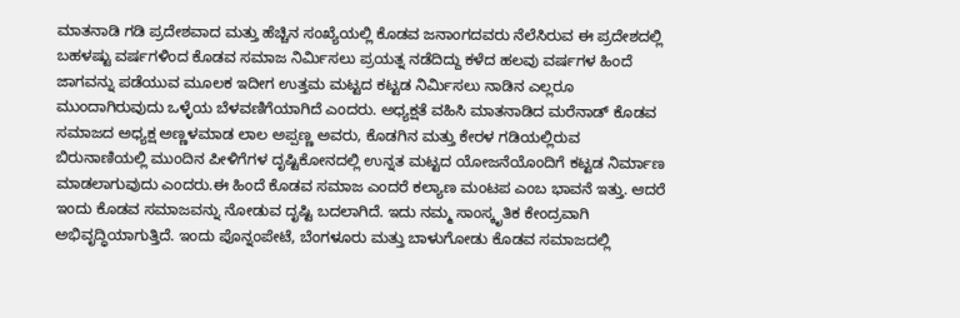ಮಾತನಾಡಿ ಗಡಿ ಪ್ರದೇಶವಾದ ಮತ್ತು ಹೆಚ್ಚಿನ ಸಂಖ್ಯೆಯಲ್ಲಿ ಕೊಡವ ಜನಾಂಗದವರು ನೆಲೆಸಿರುವ ಈ ಪ್ರದೇಶದಲ್ಲಿ ಬಹಳಷ್ಟು ವರ್ಷಗಳಿಂದ ಕೊಡವ ಸಮಾಜ ನಿರ್ಮಿಸಲು ಪ್ರಯತ್ನ ನಡೆದಿದ್ದು ಕಳೆದ ಹಲವು ವರ್ಷಗಳ ಹಿಂದೆ ಜಾಗವನ್ನು ಪಡೆಯುವ ಮೂಲಕ ಇದೀಗ ಉತ್ತಮ ಮಟ್ಟದ ಕಟ್ಟಡ ನಿರ್ಮಿಸಲು ನಾಡಿನ ಎಲ್ಲರೂ ಮುಂದಾಗಿರುವುದು ಒಳ್ಳೆಯ ಬೆಳವಣಿಗೆಯಾಗಿದೆ ಎಂದರು. ಅಧ್ಯಕ್ಷತೆ ವಹಿಸಿ ಮಾತನಾಡಿದ ಮರೆನಾಡ್ ಕೊಡವ ಸಮಾಜದ ಅಧ್ಯಕ್ಷ ಅಣ್ಣಳಮಾಡ ಲಾಲ ಅಪ್ಪಣ್ಣ ಅವರು, ಕೊಡಗಿನ ಮತ್ತು ಕೇರಳ ಗಡಿಯಲ್ಲಿರುವ ಬಿರುನಾಣಿಯಲ್ಲಿ ಮುಂದಿನ ಪೀಳಿಗೆಗಳ ದೃಷ್ಟಿಕೋನದಲ್ಲಿ ಉನ್ನತ ಮಟ್ಟದ ಯೋಜನೆಯೊಂದಿಗೆ ಕಟ್ಟಡ ನಿರ್ಮಾಣ ಮಾಡಲಾಗುವುದು ಎಂದರು.ಈ ಹಿಂದೆ ಕೊಡವ ಸಮಾಜ ಎಂದರೆ ಕಲ್ಯಾಣ ಮಂಟಪ ಎಂಬ ಭಾವನೆ ಇತ್ತು. ಆದರೆ ಇಂದು ಕೊಡವ ಸಮಾಜವನ್ನು ನೋಡುವ ದೃಷ್ಟಿ ಬದಲಾಗಿದೆ. ಇದು ನಮ್ಮ ಸಾಂಸ್ಕೃತಿಕ ಕೇಂದ್ರವಾಗಿ ಅಭಿವೃದ್ಧಿಯಾಗುತ್ತಿದೆ. ಇಂದು ಪೊನ್ನಂಪೇಟೆ, ಬೆಂಗಳೂರು ಮತ್ತು ಬಾಳುಗೋಡು ಕೊಡವ ಸಮಾಜದಲ್ಲಿ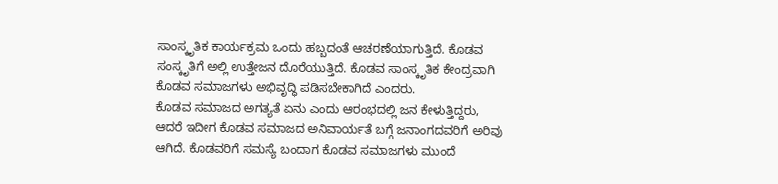ಸಾಂಸ್ಕೃತಿಕ ಕಾರ್ಯಕ್ರಮ ಒಂದು ಹಬ್ಬದಂತೆ ಆಚರಣೆಯಾಗುತ್ತಿದೆ. ಕೊಡವ ಸಂಸ್ಕೃತಿಗೆ ಅಲ್ಲಿ ಉತ್ತೇಜನ ದೊರೆಯುತ್ತಿದೆ. ಕೊಡವ ಸಾಂಸ್ಕೃತಿಕ ಕೇಂದ್ರವಾಗಿ ಕೊಡವ ಸಮಾಜಗಳು ಅಭಿವೃದ್ಧಿ ಪಡಿಸಬೇಕಾಗಿದೆ ಎಂದರು.
ಕೊಡವ ಸಮಾಜದ ಅಗತ್ಯತೆ ಏನು ಎಂದು ಆರಂಭದಲ್ಲಿ ಜನ ಕೇಳುತ್ತಿದ್ದರು, ಆದರೆ ಇದೀಗ ಕೊಡವ ಸಮಾಜದ ಅನಿವಾರ್ಯತೆ ಬಗ್ಗೆ ಜನಾಂಗದವರಿಗೆ ಅರಿವು ಆಗಿದೆ. ಕೊಡವರಿಗೆ ಸಮಸ್ಯೆ ಬಂದಾಗ ಕೊಡವ ಸಮಾಜಗಳು ಮುಂದೆ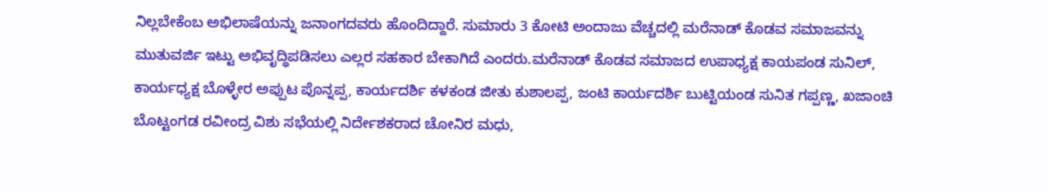ನಿಲ್ಲಬೇಕೆಂಬ ಅಭಿಲಾಷೆಯನ್ನು ಜನಾಂಗದವರು ಹೊಂದಿದ್ದಾರೆ. ಸುಮಾರು 3 ಕೋಟಿ ಅಂದಾಜು ವೆಚ್ಚದಲ್ಲಿ ಮರೆನಾಡ್ ಕೊಡವ ಸಮಾಜವನ್ನು ಮುತುವರ್ಜಿ ಇಟ್ಟು ಅಭಿವೃದ್ಧಿಪಡಿಸಲು ಎಲ್ಲರ ಸಹಕಾರ ಬೇಕಾಗಿದೆ ಎಂದರು.ಮರೆನಾಡ್ ಕೊಡವ ಸಮಾಜದ ಉಪಾಧ್ಯಕ್ಷ ಕಾಯಪಂಡ ಸುನಿಲ್, ಕಾರ್ಯಧ್ಯಕ್ಷ ಬೊಳ್ಳೇರ ಅಪ್ಪುಟ ಪೊನ್ನಪ್ಪ, ಕಾರ್ಯದರ್ಶಿ ಕಳಕಂಡ ಜೀತು ಕುಶಾಲಪ್ಪ, ಜಂಟಿ ಕಾರ್ಯದರ್ಶಿ ಬುಟ್ಟಿಯಂಡ ಸುನಿತ ಗಪ್ಪಣ್ಣ, ಖಜಾಂಚಿ ಬೊಟ್ಟಂಗಡ ರವೀಂದ್ರ ವಿಶು ಸಭೆಯಲ್ಲಿ ನಿರ್ದೇಶಕರಾದ ಚೋನಿರ ಮಧು,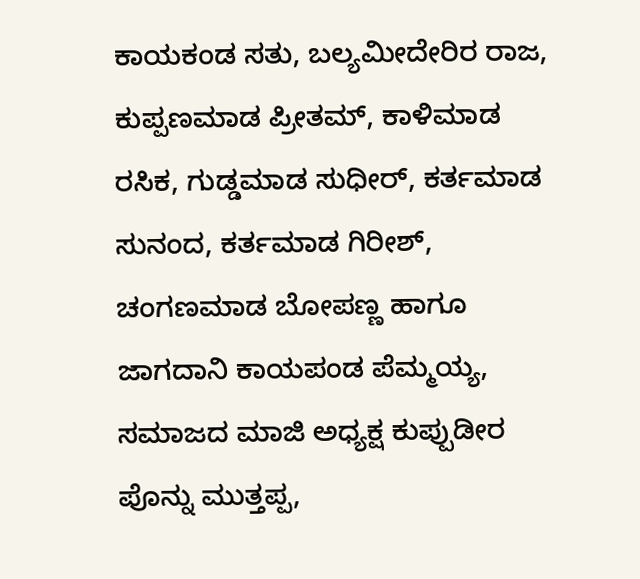ಕಾಯಕಂಡ ಸತು, ಬಲ್ಯಮೀದೇರಿರ ರಾಜ, ಕುಪ್ಪಣಮಾಡ ಪ್ರೀತಮ್, ಕಾಳಿಮಾಡ ರಸಿಕ, ಗುಡ್ಡಮಾಡ ಸುಧೀರ್, ಕರ್ತಮಾಡ ಸುನಂದ, ಕರ್ತಮಾಡ ಗಿರೀಶ್, ಚಂಗಣಮಾಡ ಬೋಪಣ್ಣ ಹಾಗೂ ಜಾಗದಾನಿ ಕಾಯಪಂಡ ಪೆಮ್ಮಯ್ಯ, ಸಮಾಜದ ಮಾಜಿ ಅಧ್ಯಕ್ಷ ಕುಪ್ಪುಡೀರ ಪೊನ್ನು ಮುತ್ತಪ್ಪ,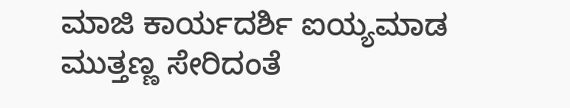ಮಾಜಿ ಕಾರ್ಯದರ್ಶಿ ಐಯ್ಯಮಾಡ ಮುತ್ತಣ್ಣ ಸೇರಿದಂತೆ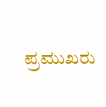ಪ್ರಮುಖರು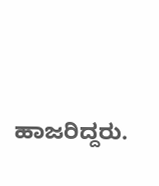ಹಾಜರಿದ್ದರು.